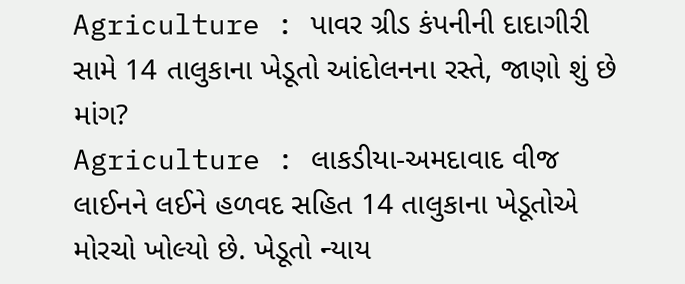Agriculture : પાવર ગ્રીડ કંપનીની દાદાગીરી સામે 14 તાલુકાના ખેડૂતો આંદોલનના રસ્તે, જાણો શું છે માંગ?
Agriculture : લાકડીયા-અમદાવાદ વીજ લાઈનને લઈને હળવદ સહિત 14 તાલુકાના ખેડૂતોએ મોરચો ખોલ્યો છે. ખેડૂતો ન્યાય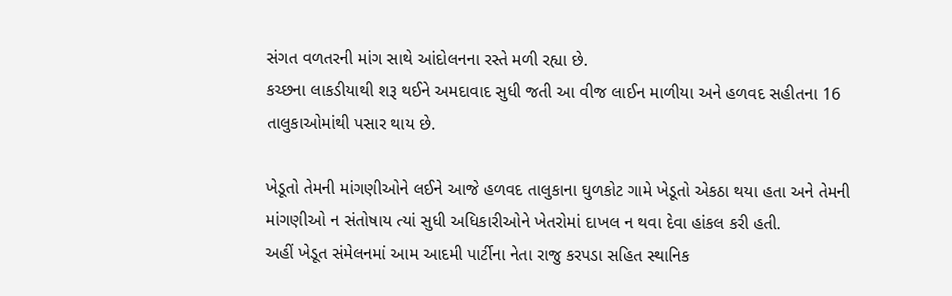સંગત વળતરની માંગ સાથે આંદોલનના રસ્તે મળી રહ્યા છે.
કચ્છના લાકડીયાથી શરૂ થઈને અમદાવાદ સુધી જતી આ વીજ લાઈન માળીયા અને હળવદ સહીતના 16 તાલુકાઓમાંથી પસાર થાય છે.

ખેડૂતો તેમની માંગણીઓને લઈને આજે હળવદ તાલુકાના ઘુળકોટ ગામે ખેડૂતો એકઠા થયા હતા અને તેમની માંગણીઓ ન સંતોષાય ત્યાં સુધી અધિકારીઓને ખેતરોમાં દાખલ ન થવા દેવા હાંકલ કરી હતી.
અહીં ખેડૂત સંમેલનમાં આમ આદમી પાર્ટીના નેતા રાજુ કરપડા સહિત સ્થાનિક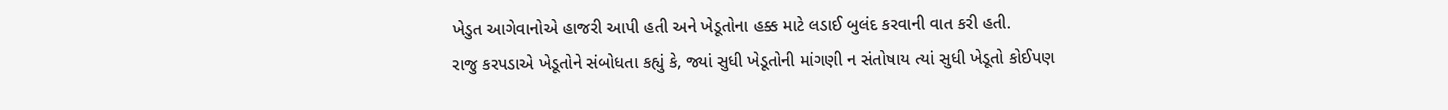ખેડુત આગેવાનોએ હાજરી આપી હતી અને ખેડૂતોના હક્ક માટે લડાઈ બુલંદ કરવાની વાત કરી હતી.
રાજુ કરપડાએ ખેડૂતોને સંબોધતા કહ્યું કે, જ્યાં સુધી ખેડૂતોની માંગણી ન સંતોષાય ત્યાં સુધી ખેડૂતો કોઈપણ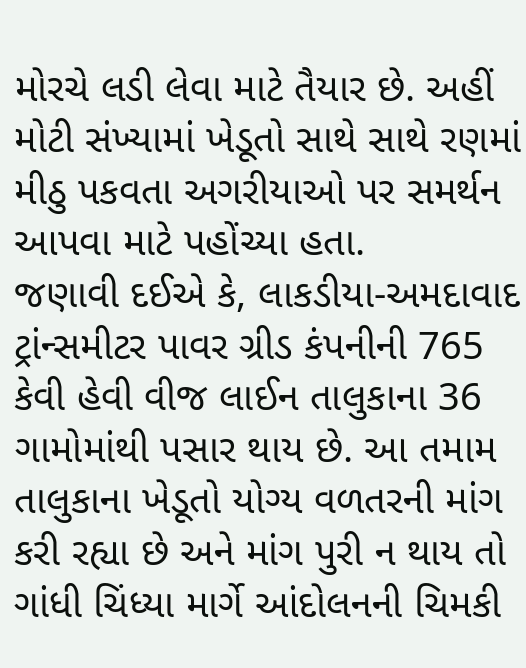મોરચે લડી લેવા માટે તૈયાર છે. અહીં મોટી સંખ્યામાં ખેડૂતો સાથે સાથે રણમાં મીઠુ પકવતા અગરીયાઓ પર સમર્થન આપવા માટે પહોંચ્યા હતા.
જણાવી દઈએ કે, લાકડીયા-અમદાવાદ ટ્રાંન્સમીટર પાવર ગ્રીડ કંપનીની 765 કેવી હેવી વીજ લાઈન તાલુકાના 36 ગામોમાંથી પસાર થાય છે. આ તમામ તાલુકાના ખેડૂતો યોગ્ય વળતરની માંગ કરી રહ્યા છે અને માંગ પુરી ન થાય તો ગાંધી ચિંધ્યા માર્ગે આંદોલનની ચિમકી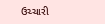ઉચ્ચારી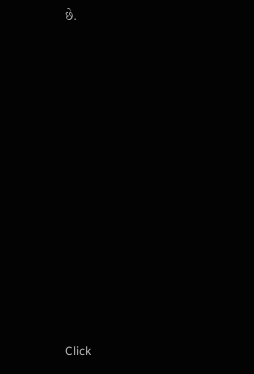છે.












Click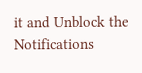it and Unblock the Notifications